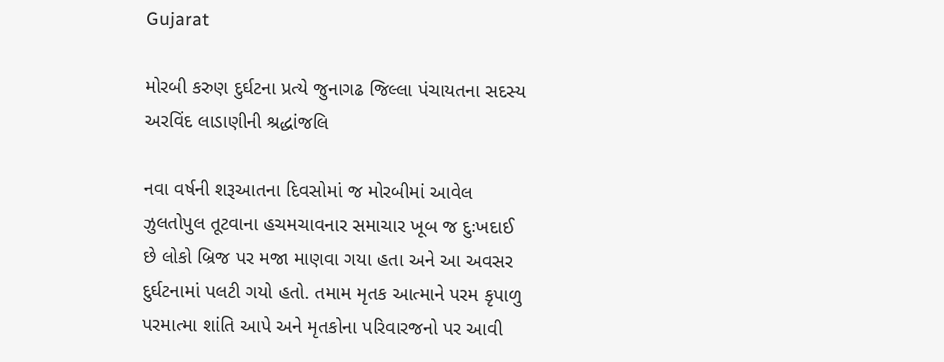Gujarat

મોરબી કરુણ દુર્ઘટના પ્રત્યે જુનાગઢ જિલ્લા પંચાયતના સદસ્ય અરવિંદ લાડાણીની શ્રદ્ધાંજલિ

નવા વર્ષની શરૂઆતના દિવસોમાં જ મોરબીમાં આવેલ ઝુલતોપુલ તૂટવાના હચમચાવનાર સમાચાર ખૂબ જ દુઃખદાઈ છે લોકો બ્રિજ પર મજા માણવા ગયા હતા અને આ અવસર દુર્ઘટનામાં પલટી ગયો હતો. તમામ મૃતક આત્માને પરમ કૃપાળુ પરમાત્મા શાંતિ આપે અને મૃતકોના પરિવારજનો પર આવી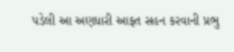પડેલી આ અણધારી આફત સહન કરવાની પ્રભુ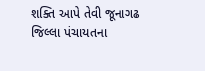શક્તિ આપે તેવી જૂનાગઢ જિલ્લા પંચાયતના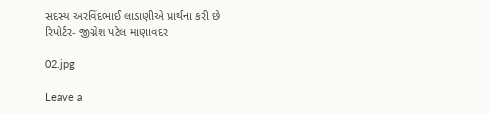સદસ્ય અરવિંદભાઈ લાડાણીએ પ્રાર્થના કરી છે
રિપોર્ટર- જીગ્નેશ પટેલ માણાવદર

02.jpg

Leave a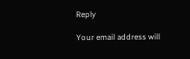Reply

Your email address will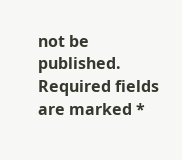not be published. Required fields are marked *